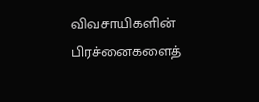விவசாயிகளின் பிரச்னைகளைத்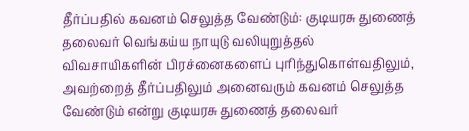தீர்ப்பதில் கவனம் செலுத்த வேண்டும்: குடியரசு துணைத் தலைவர் வெங்கய்ய நாயுடு வலியுறுத்தல்
விவசாயிகளின் பிரச்னைகளைப் புரிந்துகொள்வதிலும், அவற்றைத் தீர்ப்பதிலும் அனைவரும் கவனம் செலுத்த வேண்டும் என்று குடியரசு துணைத் தலைவர்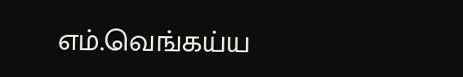எம்.வெங்கய்ய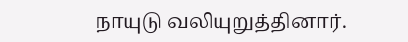நாயுடு வலியுறுத்தினார்.